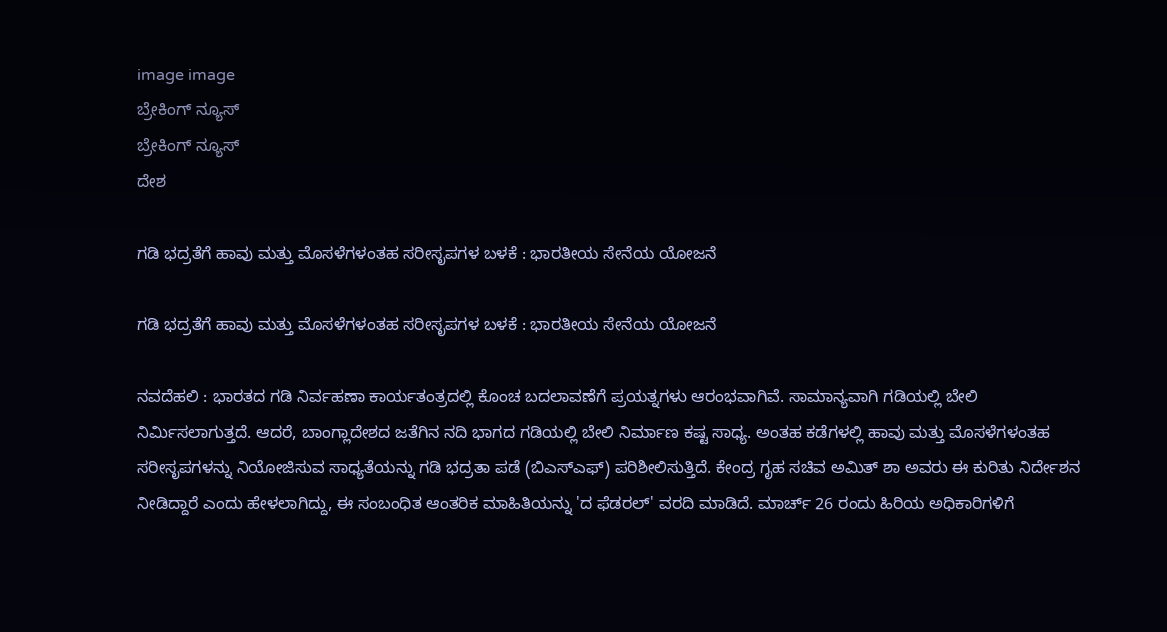image image
ಬ್ರೇಕಿಂಗ್ ನ್ಯೂಸ್
ಬ್ರೇಕಿಂಗ್ ನ್ಯೂಸ್
ದೇಶ

ಗಡಿ ಭದ್ರತೆಗೆ ಹಾವು ಮತ್ತು ಮೊಸಳೆಗಳಂತಹ ಸರೀಸೃಪಗಳ ಬಳಕೆ : ಭಾರತೀಯ ಸೇನೆಯ ಯೋಜನೆ

ಗಡಿ ಭದ್ರತೆಗೆ ಹಾವು ಮತ್ತು ಮೊಸಳೆಗಳಂತಹ ಸರೀಸೃಪಗಳ ಬಳಕೆ : ಭಾರತೀಯ ಸೇನೆಯ ಯೋಜನೆ

ನವದೆಹಲಿ : ಭಾರತದ ಗಡಿ ನಿರ್ವಹಣಾ ಕಾರ್ಯತಂತ್ರದಲ್ಲಿ ಕೊಂಚ ಬದಲಾವಣೆಗೆ ಪ್ರಯತ್ನಗಳು ಆರಂಭವಾಗಿವೆ. ಸಾಮಾನ್ಯವಾಗಿ ಗಡಿಯಲ್ಲಿ ಬೇಲಿ ನಿರ್ಮಿಸಲಾಗುತ್ತದೆ. ಆದರೆ, ಬಾಂಗ್ಲಾದೇಶದ ಜತೆಗಿನ ನದಿ ಭಾಗದ ಗಡಿಯಲ್ಲಿ ಬೇಲಿ ನಿರ್ಮಾಣ ಕಷ್ಟ ಸಾಧ್ಯ. ಅಂತಹ ಕಡೆಗಳಲ್ಲಿ ಹಾವು ಮತ್ತು ಮೊಸಳೆಗಳಂತಹ ಸರೀಸೃಪಗಳನ್ನು ನಿಯೋಜಿಸುವ ಸಾಧ್ಯತೆಯನ್ನು ಗಡಿ ಭದ್ರತಾ ಪಡೆ (ಬಿಎಸ್‌ಎಫ್) ಪರಿಶೀಲಿಸುತ್ತಿದೆ. ಕೇಂದ್ರ ಗೃಹ ಸಚಿವ ಅಮಿತ್ ಶಾ ಅವರು ಈ ಕುರಿತು ನಿರ್ದೇಶನ ನೀಡಿದ್ದಾರೆ ಎಂದು ಹೇಳಲಾಗಿದ್ದು, ಈ ಸಂಬಂಧಿತ ಆಂತರಿಕ ಮಾಹಿತಿಯನ್ನು 'ದ ಫೆಡರಲ್' ವರದಿ ಮಾಡಿದೆ. ಮಾರ್ಚ್ 26 ರಂದು ಹಿರಿಯ ಅಧಿಕಾರಿಗಳಿಗೆ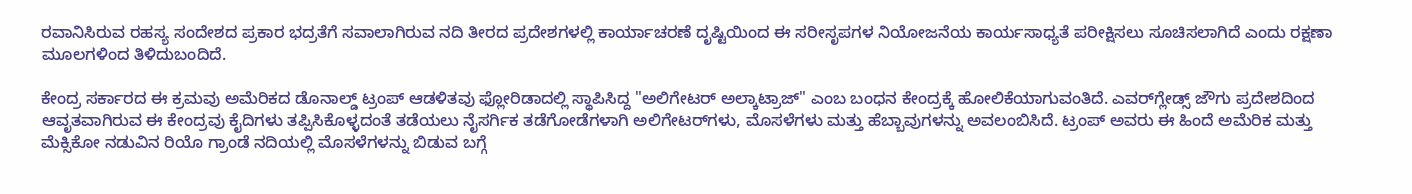ರವಾನಿಸಿರುವ ರಹಸ್ಯ ಸಂದೇಶದ ಪ್ರಕಾರ ಭದ್ರತೆಗೆ ಸವಾಲಾಗಿರುವ ನದಿ ತೀರದ ಪ್ರದೇಶಗಳಲ್ಲಿ ಕಾರ್ಯಾಚರಣೆ ದೃಷ್ಟಿಯಿಂದ ಈ ಸರೀಸೃಪಗಳ ನಿಯೋಜನೆಯ ಕಾರ್ಯಸಾಧ್ಯತೆ ಪರೀಕ್ಷಿಸಲು ಸೂಚಿಸಲಾಗಿದೆ ಎಂದು ರಕ್ಷಣಾ ಮೂಲಗಳಿಂದ ತಿಳಿದುಬಂದಿದೆ.

ಕೇಂದ್ರ ಸರ್ಕಾರದ ಈ ಕ್ರಮವು ಅಮೆರಿಕದ ಡೊನಾಲ್ಡ್ ಟ್ರಂಪ್ ಆಡಳಿತವು ಫ್ಲೋರಿಡಾದಲ್ಲಿ ಸ್ಥಾಪಿಸಿದ್ದ "ಅಲಿಗೇಟರ್ ಅಲ್ಕಾಟ್ರಾಜ್" ಎಂಬ ಬಂಧನ ಕೇಂದ್ರಕ್ಕೆ ಹೋಲಿಕೆಯಾಗುವಂತಿದೆ. ಎವರ್‌ಗ್ಲೇಡ್ಸ್ ಜೌಗು ಪ್ರದೇಶದಿಂದ ಆವೃತವಾಗಿರುವ ಈ ಕೇಂದ್ರವು ಕೈದಿಗಳು ತಪ್ಪಿಸಿಕೊಳ್ಳದಂತೆ ತಡೆಯಲು ನೈಸರ್ಗಿಕ ತಡೆಗೋಡೆಗಳಾಗಿ ಅಲಿಗೇಟರ್‌ಗಳು, ಮೊಸಳೆಗಳು ಮತ್ತು ಹೆಬ್ಬಾವುಗಳನ್ನು ಅವಲಂಬಿಸಿದೆ. ಟ್ರಂಪ್ ಅವರು ಈ ಹಿಂದೆ ಅಮೆರಿಕ ಮತ್ತು ಮೆಕ್ಸಿಕೋ ನಡುವಿನ ರಿಯೊ ಗ್ರಾಂಡೆ ನದಿಯಲ್ಲಿ ಮೊಸಳೆಗಳನ್ನು ಬಿಡುವ ಬಗ್ಗೆ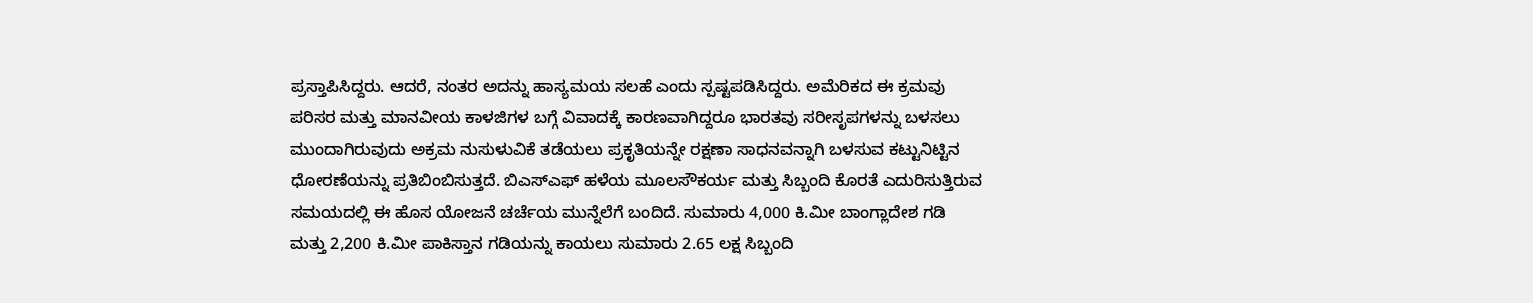ಪ್ರಸ್ತಾಪಿಸಿದ್ದರು. ಆದರೆ, ನಂತರ ಅದನ್ನು ಹಾಸ್ಯಮಯ ಸಲಹೆ ಎಂದು ಸ್ಪಷ್ಟಪಡಿಸಿದ್ದರು. ಅಮೆರಿಕದ ಈ ಕ್ರಮವು ಪರಿಸರ ಮತ್ತು ಮಾನವೀಯ ಕಾಳಜಿಗಳ ಬಗ್ಗೆ ವಿವಾದಕ್ಕೆ ಕಾರಣವಾಗಿದ್ದರೂ ಭಾರತವು ಸರೀಸೃಪಗಳನ್ನು ಬಳಸಲು ಮುಂದಾಗಿರುವುದು ಅಕ್ರಮ ನುಸುಳುವಿಕೆ ತಡೆಯಲು ಪ್ರಕೃತಿಯನ್ನೇ ರಕ್ಷಣಾ ಸಾಧನವನ್ನಾಗಿ ಬಳಸುವ ಕಟ್ಟುನಿಟ್ಟಿನ ಧೋರಣೆಯನ್ನು ಪ್ರತಿಬಿಂಬಿಸುತ್ತದೆ. ಬಿಎಸ್‌ಎಫ್ ಹಳೆಯ ಮೂಲಸೌಕರ್ಯ ಮತ್ತು ಸಿಬ್ಬಂದಿ ಕೊರತೆ ಎದುರಿಸುತ್ತಿರುವ ಸಮಯದಲ್ಲಿ ಈ ಹೊಸ ಯೋಜನೆ ಚರ್ಚೆಯ ಮುನ್ನೆಲೆಗೆ ಬಂದಿದೆ. ಸುಮಾರು 4,000 ಕಿ.ಮೀ ಬಾಂಗ್ಲಾದೇಶ ಗಡಿ ಮತ್ತು 2,200 ಕಿ.ಮೀ ಪಾಕಿಸ್ತಾನ ಗಡಿಯನ್ನು ಕಾಯಲು ಸುಮಾರು 2.65 ಲಕ್ಷ ಸಿಬ್ಬಂದಿ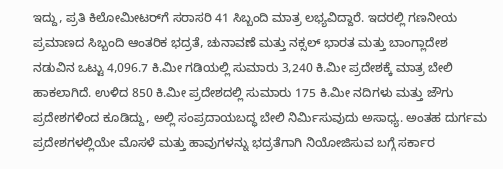ಇದ್ದು, ಪ್ರತಿ ಕಿಲೋಮೀಟರ್‌ಗೆ ಸರಾಸರಿ 41 ಸಿಬ್ಬಂದಿ ಮಾತ್ರ ಲಭ್ಯವಿದ್ದಾರೆ. ಇದರಲ್ಲಿ ಗಣನೀಯ ಪ್ರಮಾಣದ ಸಿಬ್ಬಂದಿ ಆಂತರಿಕ ಭದ್ರತೆ, ಚುನಾವಣೆ ಮತ್ತು ನಕ್ಸಲ್ ಭಾರತ ಮತ್ತು ಬಾಂಗ್ಲಾದೇಶ ನಡುವಿನ ಒಟ್ಟು 4,096.7 ಕಿ.ಮೀ ಗಡಿಯಲ್ಲಿ ಸುಮಾರು 3,240 ಕಿ.ಮೀ ಪ್ರದೇಶಕ್ಕೆ ಮಾತ್ರ ಬೇಲಿ ಹಾಕಲಾಗಿದೆ. ಉಳಿದ 850 ಕಿ.ಮೀ ಪ್ರದೇಶದಲ್ಲಿ ಸುಮಾರು 175 ಕಿ.ಮೀ ನದಿಗಳು ಮತ್ತು ಜೌಗು ಪ್ರದೇಶಗಳಿಂದ ಕೂಡಿದ್ದು, ಅಲ್ಲಿ ಸಂಪ್ರದಾಯಬದ್ಧ ಬೇಲಿ ನಿರ್ಮಿಸುವುದು ಅಸಾಧ್ಯ. ಅಂತಹ ದುರ್ಗಮ ಪ್ರದೇಶಗಳಲ್ಲಿಯೇ ಮೊಸಳೆ ಮತ್ತು ಹಾವುಗಳನ್ನು ಭದ್ರತೆಗಾಗಿ ನಿಯೋಜಿಸುವ ಬಗ್ಗೆ ಸರ್ಕಾರ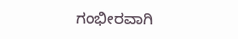ಗಂಭೀರವಾಗಿ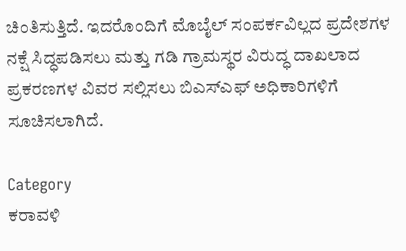ಚಿಂತಿಸುತ್ತಿದೆ. ಇದರೊಂದಿಗೆ ಮೊಬೈಲ್ ಸಂಪರ್ಕವಿಲ್ಲದ ಪ್ರದೇಶಗಳ ನಕ್ಷೆ ಸಿದ್ಧಪಡಿಸಲು ಮತ್ತು ಗಡಿ ಗ್ರಾಮಸ್ಥರ ವಿರುದ್ಧ ದಾಖಲಾದ ಪ್ರಕರಣಗಳ ವಿವರ ಸಲ್ಲಿಸಲು ಬಿಎಸ್‌ಎಫ್ ಅಧಿಕಾರಿಗಳಿಗೆ ಸೂಚಿಸಲಾಗಿದೆ.

Category
ಕರಾವಳಿ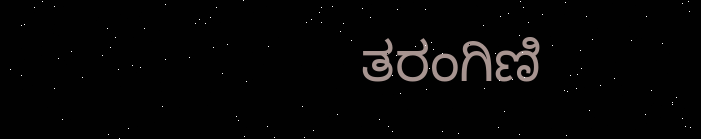ತರಂಗಿಣಿ